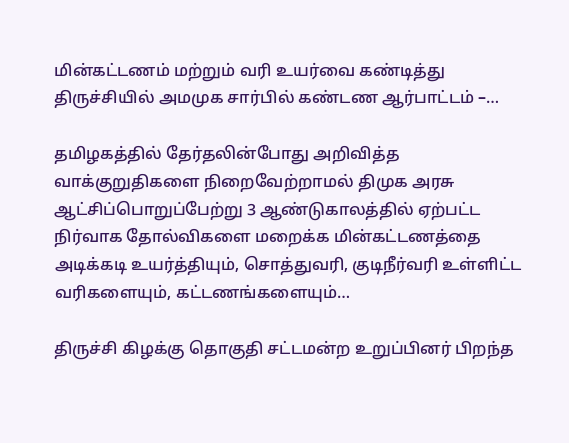மின்கட்டணம் மற்றும் வரி உயர்வை கண்டித்து திருச்சியில் அமமுக சார்பில் கண்டண ஆர்பாட்டம் –…

தமிழகத்தில் தேர்தலின்போது அறிவித்த வாக்குறுதிகளை நிறைவேற்றாமல் திமுக அரசு ஆட்சிப்பொறுப்பேற்று 3 ஆண்டுகாலத்தில் ஏற்பட்ட நிர்வாக தோல்விகளை மறைக்க மின்கட்டணத்தை அடிக்கடி உயர்த்தியும், சொத்துவரி, குடிநீர்வரி உள்ளிட்ட வரிகளையும், கட்டணங்களையும்…

திருச்சி கிழக்கு தொகுதி சட்டமன்ற உறுப்பினர் பிறந்த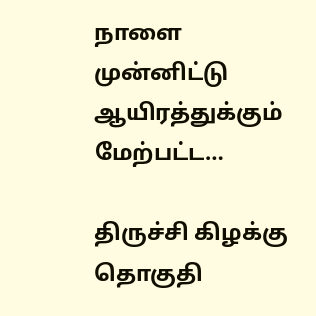நாளை முன்னிட்டு ஆயிரத்துக்கும் மேற்பட்ட…

திருச்சி கிழக்கு தொகுதி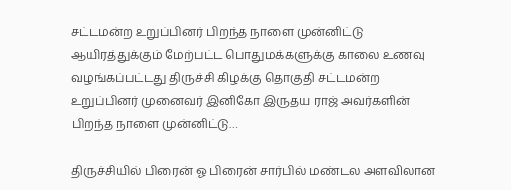சட்டமன்ற உறுப்பினர் பிறந்த நாளை முன்னிட்டு ஆயிரத்துக்கும் மேற்பட்ட பொதுமக்களுக்கு காலை உணவு வழங்கப்பட்டது திருச்சி கிழக்கு தொகுதி சட்டமன்ற உறுப்பினர் முனைவர் இனிகோ இருதய ராஜ் அவர்களின் பிறந்த நாளை முன்னிட்டு…

திருச்சியில் பிரைன் ஓ பிரைன் சார்பில் மண்டல அளவிலான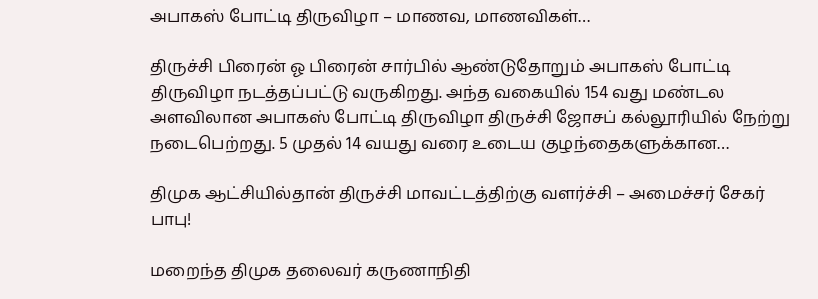அபாகஸ் போட்டி திருவிழா – மாணவ, மாணவிகள்…

திருச்சி பிரைன் ஓ பிரைன் சார்பில் ஆண்டுதோறும் அபாகஸ் போட்டி திருவிழா நடத்தப்பட்டு வருகிறது. அந்த வகையில் 154 வது மண்டல அளவிலான அபாகஸ் போட்டி திருவிழா திருச்சி ஜோசப் கல்லூரியில் நேற்று நடைபெற்றது. 5 முதல் 14 வயது வரை உடைய குழந்தைகளுக்கான…

திமுக ஆட்சியில்தான் திருச்சி மாவட்டத்திற்கு வளர்ச்சி – அமைச்சர் சேகர் பாபு!

மறைந்த திமுக தலைவர் கருணாநிதி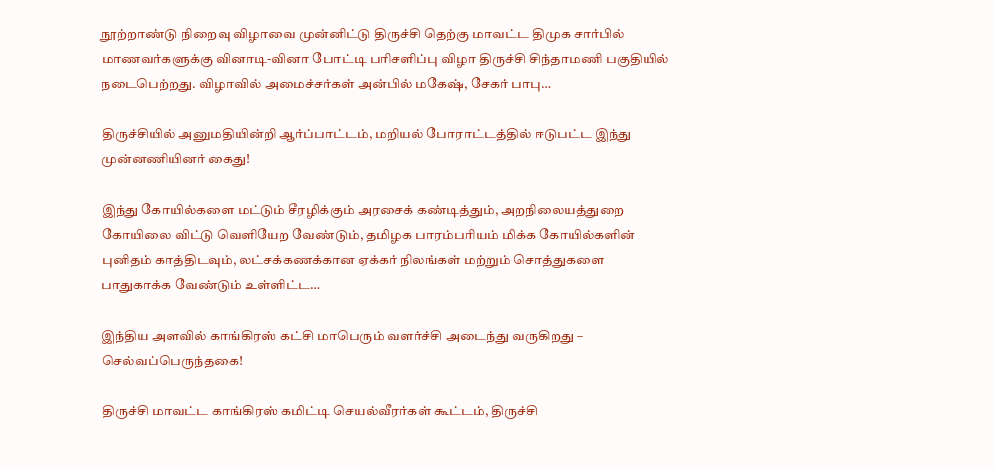நூற்றாண்டு நிறைவு விழாவை முன்னிட்டு திருச்சி தெற்கு மாவட்ட திமுக சார்பில் மாணவர்களுக்கு வினாடி-வினா போட்டி பரிசளிப்பு விழா திருச்சி சிந்தாமணி பகுதியில் நடைபெற்றது. விழாவில் அமைச்சர்கள் அன்பில் மகேஷ், சேகர் பாபு…

திருச்சியில் அனுமதியின்றி ஆர்ப்பாட்டம், மறியல் போராட்டத்தில் ஈடுபட்ட இந்து முன்னணியினர் கைது!

இந்து கோயில்களை மட்டும் சீரழிக்கும் அரசைக் கண்டித்தும், அறநிலையத்துறை கோயிலை விட்டு வெளியேற வேண்டும், தமிழக பாரம்பரியம் மிக்க கோயில்களின் புனிதம் காத்திடவும், லட்சக்கணக்கான ஏக்கர் நிலங்கள் மற்றும் சொத்துகளை பாதுகாக்க வேண்டும் உள்ளிட்ட…

இந்திய அளவில் காங்கிரஸ் கட்சி மாபெரும் வளர்ச்சி அடைந்து வருகிறது – செல்வப்பெருந்தகை!

திருச்சி மாவட்ட காங்கிரஸ் கமிட்டி செயல்வீரர்கள் கூட்டம், திருச்சி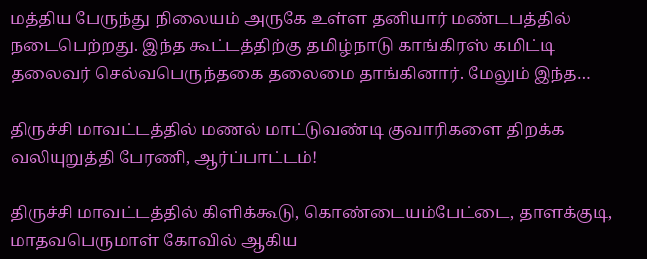மத்திய பேருந்து நிலையம் அருகே உள்ள தனியார் மண்டபத்தில் நடைபெற்றது. இந்த கூட்டத்திற்கு தமிழ்நாடு காங்கிரஸ் கமிட்டி தலைவர் செல்வபெருந்தகை தலைமை தாங்கினார். மேலும் இந்த…

திருச்சி மாவட்டத்தில் மணல் மாட்டுவண்டி குவாரிகளை திறக்க வலியுறுத்தி பேரணி, ஆர்ப்பாட்டம்!

திருச்சி மாவட்டத்தில் கிளிக்கூடு, கொண்டையம்பேட்டை, தாளக்குடி, மாதவபெருமாள் கோவில் ஆகிய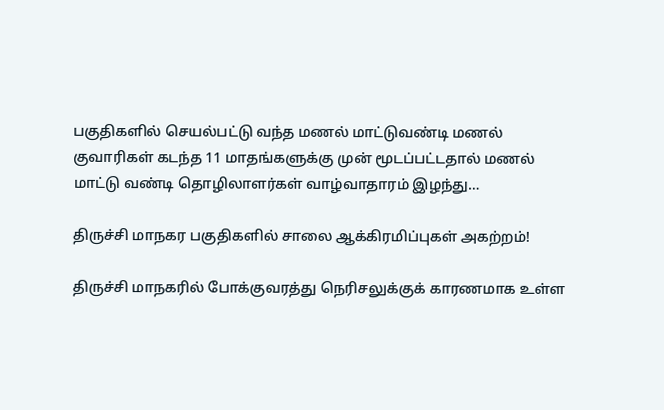பகுதிகளில் செயல்பட்டு வந்த மணல் மாட்டுவண்டி மணல் குவாரிகள் கடந்த 11 மாதங்களுக்கு முன் மூடப்பட்டதால் மணல் மாட்டு வண்டி தொழிலாளர்கள் வாழ்வாதாரம் இழந்து…

திருச்சி மாநகர பகுதிகளில் சாலை ஆக்கிரமிப்புகள் அகற்றம்!

திருச்சி மாநகரில் போக்குவரத்து நெரிசலுக்குக் காரணமாக உள்ள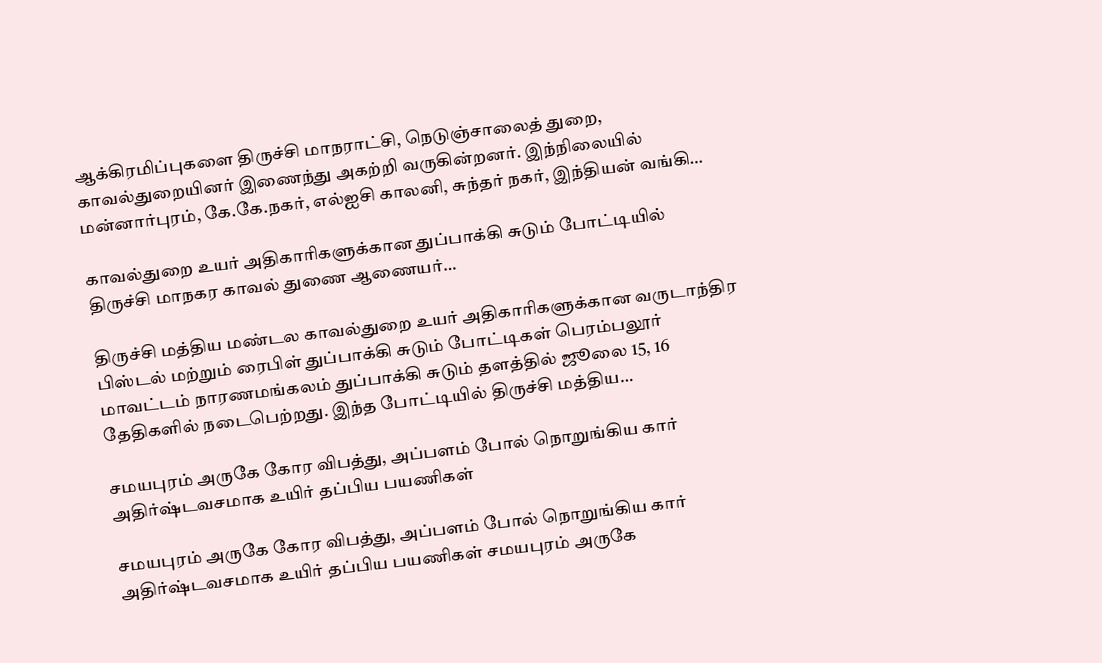ஆக்கிரமிப்புகளை திருச்சி மாநராட்சி, நெடுஞ்சாலைத் துறை, காவல்துறையினர் இணைந்து அகற்றி வருகின்றனர். இந்நிலையில் மன்னார்புரம், கே.கே.நகர், எல்ஐசி காலனி, சுந்தர் நகர், இந்தியன் வங்கி…

காவல்துறை உயர் அதிகாரிகளுக்கான துப்பாக்கி சுடும் போட்டியில் திருச்சி மாநகர காவல் துணை ஆணையர்…

திருச்சி மத்திய மண்டல காவல்துறை உயர் அதிகாரிகளுக்கான வருடாந்திர பிஸ்டல் மற்றும் ரைபிள் துப்பாக்கி சுடும் போட்டிகள் பெரம்பலூர் மாவட்டம் நாரணமங்கலம் துப்பாக்கி சுடும் தளத்தில் ஜூலை 15, 16 தேதிகளில் நடைபெற்றது. இந்த போட்டியில் திருச்சி மத்திய…

சமயபுரம் அருகே கோர விபத்து, அப்பளம் போல் நொறுங்கிய கார் அதிர்ஷ்டவசமாக உயிர் தப்பிய பயணிகள்

சமயபுரம் அருகே கோர விபத்து, அப்பளம் போல் நொறுங்கிய கார் அதிர்ஷ்டவசமாக உயிர் தப்பிய பயணிகள் சமயபுரம் அருகே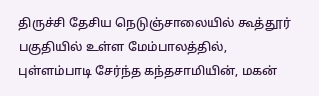திருச்சி தேசிய நெடுஞ்சாலையில் கூத்தூர் பகுதியில் உள்ள மேம்பாலத்தில், புள்ளம்பாடி சேர்ந்த கந்தசாமியின், மகன்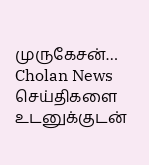முருகேசன்…
Cholan News செய்திகளை உடனுக்குடன்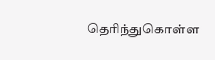தெரிந்துகொள்ள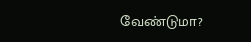வேண்டுமா?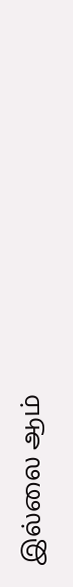இல்லை ஆம்